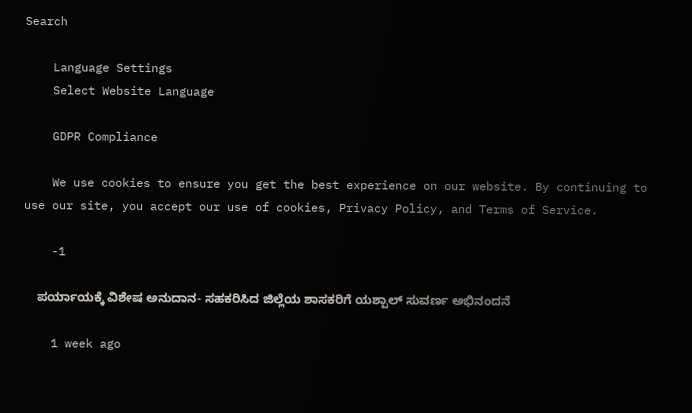Search

    Language Settings
    Select Website Language

    GDPR Compliance

    We use cookies to ensure you get the best experience on our website. By continuing to use our site, you accept our use of cookies, Privacy Policy, and Terms of Service.

    -1

    ಪರ್ಯಾಯಕ್ಕೆ ವಿಶೇಷ ಅನುದಾನ- ಸಹಕರಿಸಿದ ಜಿಲ್ಲೆಯ ಶಾಸಕರಿಗೆ ಯಶ್ಪಾಲ್ ಸುವರ್ಣ ಅಭಿನಂದನೆ

    1 week ago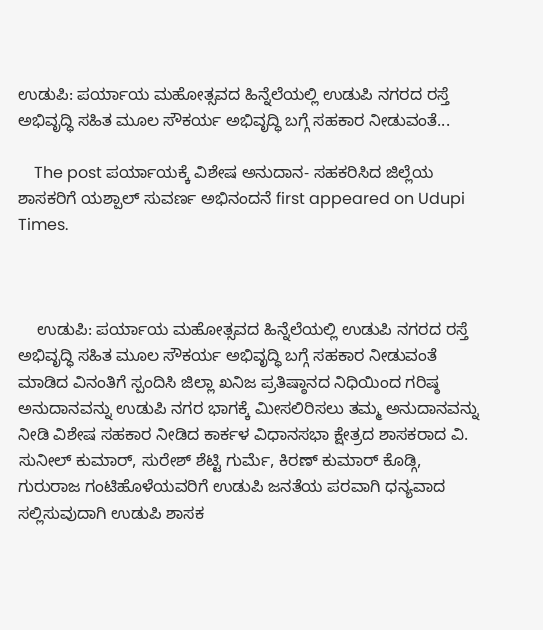ಉಡುಪಿ: ಪರ್ಯಾಯ ಮಹೋತ್ಸವದ ಹಿನ್ನೆಲೆಯಲ್ಲಿ ಉಡುಪಿ ನಗರದ ರಸ್ತೆ ಅಭಿವೃದ್ಧಿ ಸಹಿತ ಮೂಲ ಸೌಕರ್ಯ ಅಭಿವೃದ್ಧಿ ಬಗ್ಗೆ ಸಹಕಾರ ನೀಡುವಂತೆ...

    The post ಪರ್ಯಾಯಕ್ಕೆ ವಿಶೇಷ ಅನುದಾನ- ಸಹಕರಿಸಿದ ಜಿಲ್ಲೆಯ ಶಾಸಕರಿಗೆ ಯಶ್ಪಾಲ್ ಸುವರ್ಣ ಅಭಿನಂದನೆ first appeared on Udupi Times.



    ಉಡುಪಿ: ಪರ್ಯಾಯ ಮಹೋತ್ಸವದ ಹಿನ್ನೆಲೆಯಲ್ಲಿ ಉಡುಪಿ ನಗರದ ರಸ್ತೆ ಅಭಿವೃದ್ಧಿ ಸಹಿತ ಮೂಲ ಸೌಕರ್ಯ ಅಭಿವೃದ್ಧಿ ಬಗ್ಗೆ ಸಹಕಾರ ನೀಡುವಂತೆ ಮಾಡಿದ ವಿನಂತಿಗೆ ಸ್ಪಂದಿಸಿ ಜಿಲ್ಲಾ ಖನಿಜ ಪ್ರತಿಷ್ಠಾನದ ನಿಧಿಯಿಂದ ಗರಿಷ್ಠ ಅನುದಾನವನ್ನು ಉಡುಪಿ ನಗರ ಭಾಗಕ್ಕೆ ಮೀಸಲಿರಿಸಲು ತಮ್ಮ ಅನುದಾನವನ್ನು ನೀಡಿ ವಿಶೇಷ ಸಹಕಾರ ನೀಡಿದ ಕಾರ್ಕಳ ವಿಧಾನಸಭಾ ಕ್ಷೇತ್ರದ ಶಾಸಕರಾದ ವಿ. ಸುನೀಲ್ ಕುಮಾರ್, ಸುರೇಶ್ ಶೆಟ್ಟಿ ಗುರ್ಮೆ, ಕಿರಣ್ ಕುಮಾರ್ ಕೊಡ್ಗಿ, ಗುರುರಾಜ ಗಂಟಿಹೊಳೆಯವರಿಗೆ ಉಡುಪಿ ಜನತೆಯ ಪರವಾಗಿ ಧನ್ಯವಾದ ಸಲ್ಲಿಸುವುದಾಗಿ ಉಡುಪಿ ಶಾಸಕ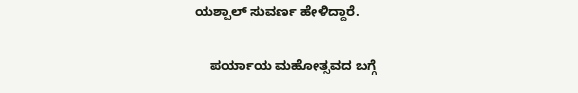ಯಶ್ಪಾಲ್ ಸುವರ್ಣ ಹೇಳಿದ್ದಾರೆ.

    ಪರ್ಯಾಯ ಮಹೋತ್ಸವದ ಬಗ್ಗೆ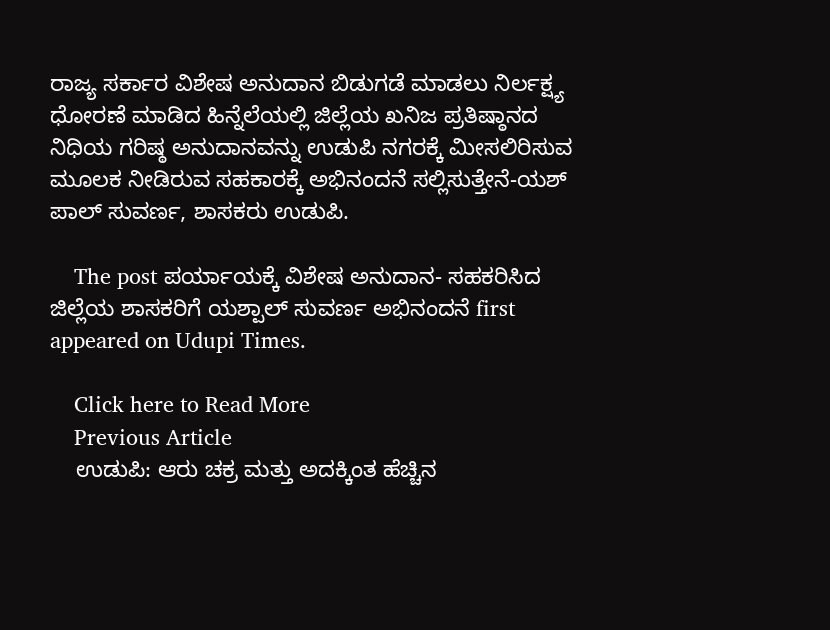ರಾಜ್ಯ ಸರ್ಕಾರ ವಿಶೇಷ ಅನುದಾನ ಬಿಡುಗಡೆ ಮಾಡಲು ನಿರ್ಲಕ್ಷ್ಯ ಧೋರಣೆ ಮಾಡಿದ ಹಿನ್ನೆಲೆಯಲ್ಲಿ ಜಿಲ್ಲೆಯ ಖನಿಜ ಪ್ರತಿಷ್ಠಾನದ ನಿಧಿಯ ಗರಿಷ್ಠ ಅನುದಾನವನ್ನು ಉಡುಪಿ ನಗರಕ್ಕೆ ಮೀಸಲಿರಿಸುವ ಮೂಲಕ ನೀಡಿರುವ ಸಹಕಾರಕ್ಕೆ ಅಭಿನಂದನೆ ಸಲ್ಲಿಸುತ್ತೇನೆ-ಯಶ್ ಪಾಲ್ ಸುವರ್ಣ, ಶಾಸಕರು ಉಡುಪಿ.

    The post ಪರ್ಯಾಯಕ್ಕೆ ವಿಶೇಷ ಅನುದಾನ- ಸಹಕರಿಸಿದ ಜಿಲ್ಲೆಯ ಶಾಸಕರಿಗೆ ಯಶ್ಪಾಲ್ ಸುವರ್ಣ ಅಭಿನಂದನೆ first appeared on Udupi Times.

    Click here to Read More
    Previous Article
    ಉಡುಪಿ: ಆರು ಚಕ್ರ ಮತ್ತು ಅದಕ್ಕಿಂತ ಹೆಚ್ಚಿನ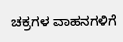ಚಕ್ರಗಳ ವಾಹನಗಳಿಗೆ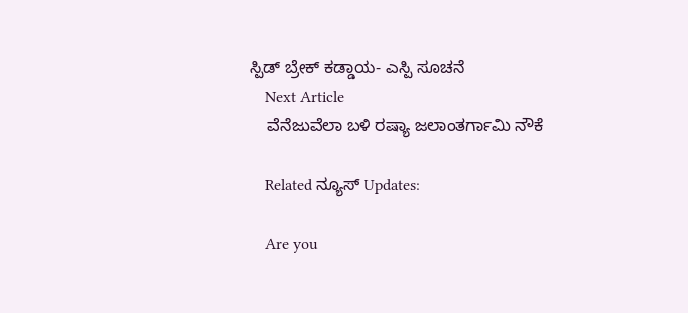ಸ್ಪಿಡ್ ಬ್ರೇಕ್ ಕಡ್ಡಾಯ- ಎಸ್ಪಿ ಸೂಚನೆ
    Next Article
    ವೆನೆಜುವೆಲಾ ಬಳಿ ರಷ್ಯಾ ಜಲಾಂತರ್ಗಾಮಿ ನೌಕೆ

    Related ನ್ಯೂಸ್ Updates:

    Are you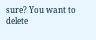sure? You want to delete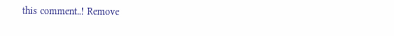this comment..! Remove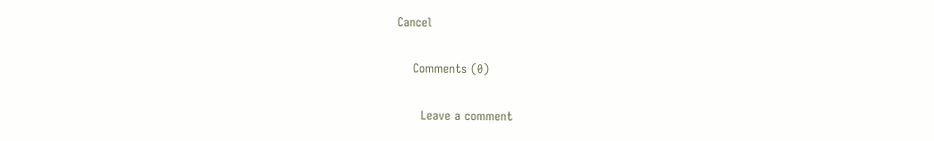Cancel

    Comments (0)

      Leave a comment